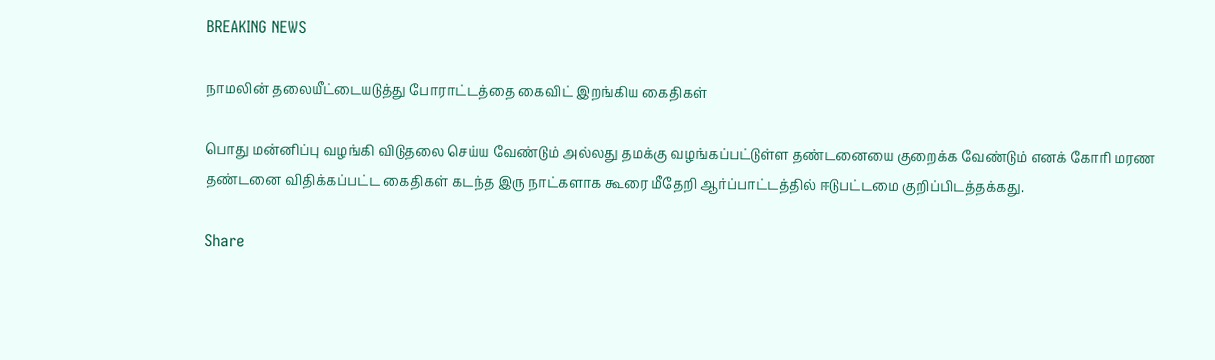BREAKING NEWS

நாமலின் தலையீட்டையடுத்து போராட்டத்தை கைவிட் இறங்கிய கைதிகள்

பொது மன்னிப்பு வழங்கி விடுதலை செய்ய வேண்டும் அல்லது தமக்கு வழங்கப்பட்டுள்ள தண்டனையை குறைக்க வேண்டும் எனக் கோரி மரண தண்டனை விதிக்கப்பட்ட கைதிகள் கடந்த இரு நாட்களாக கூரை மீதேறி ஆர்ப்பாட்டத்தில் ஈடுபட்டமை குறிப்பிடத்தக்கது.

Share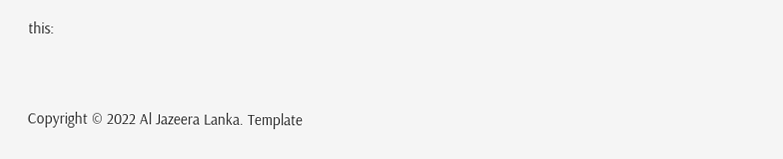this:


Copyright © 2022 Al Jazeera Lanka. Template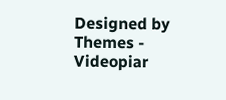Designed by Themes - Videopiar